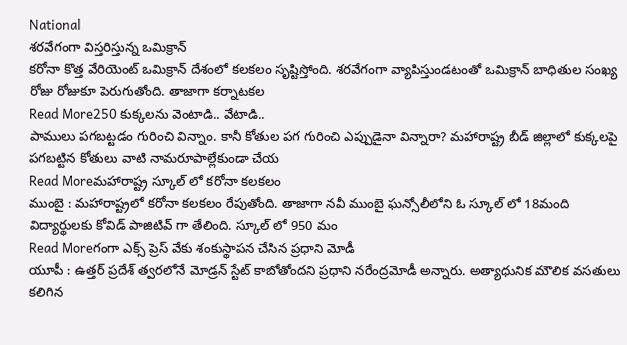National
శరవేగంగా విస్తరిస్తున్న ఒమిక్రాన్
కరోనా కొత్త వేరియెంట్ ఒమిక్రాన్ దేశంలో కలకలం సృష్టిస్తోంది. శరవేగంగా వ్యాపిస్తుండటంతో ఒమిక్రాన్ బాధితుల సంఖ్య రోజు రోజుకూ పెరుగుతోంది. తాజాగా కర్నాటకల
Read More250 కుక్కలను వెంటాడి.. వేటాడి..
పాములు పగబట్టడం గురించి విన్నాం. కానీ కోతుల పగ గురించి ఎప్పుడైనా విన్నారా? మహారాష్ట్ర బీడ్ జిల్లాలో కుక్కలపై పగబట్టిన కోతులు వాటి నామరూపాల్లేకుండా చేయ
Read Moreమహారాష్ట్ర స్కూల్ లో కరోనా కలకలం
ముంబై : మహారాష్ట్రలో కరోనా కలకలం రేపుతోంది. తాజాగా నవీ ముంబై ఘన్సోలీలోని ఓ స్కూల్ లో 18మంది విద్యార్థులకు కోవిడ్ పాజిటివ్ గా తేలింది. స్కూల్ లో 950 మం
Read Moreగంగా ఎక్స్ ప్రెస్ వేకు శంకుస్థాపన చేసిన ప్రధాని మోడీ
యూపీ : ఉత్తర్ ప్రదేశ్ త్వరలోనే మోడ్రన్ స్టేట్ కాబోతోందని ప్రధాని నరేంద్రమోడీ అన్నారు. అత్యాధునిక మౌలిక వసతులు కలిగిన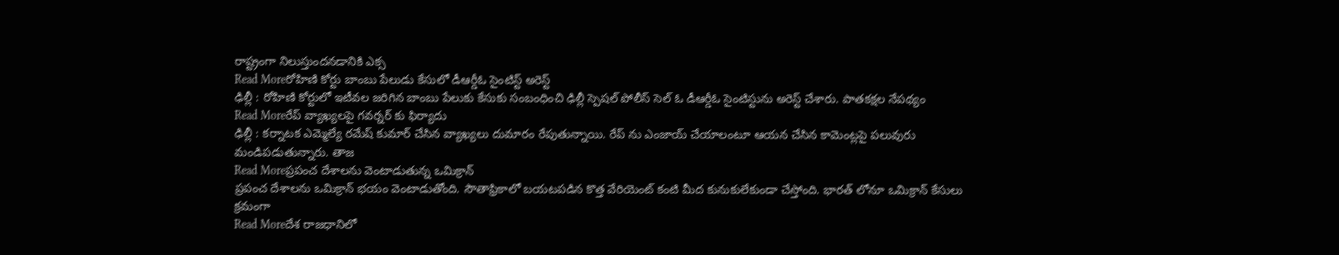రాష్ట్రంగా నిలుస్తుందనడానికి ఎక్స
Read Moreరోహిణి కోర్టు బాంబు పేలుడు కేసులో డీఆర్డీఓ సైంటిస్ట్ అరెస్ట్
ఢిల్లీ : రోహిణి కోర్టులో ఇటీవల జరిగిన బాంబు పేలుకు కేసుకు సంబంధించి ఢిల్లీ స్పెషల్ పోలీస్ సెల్ ఓ డీఆర్డీఓ సైంటిస్టును అరెస్ట్ చేశారు. పాతకక్షల నేపథ్యం
Read Moreరేప్ వ్యాఖ్యలపై గవర్నర్ కు ఫిర్యాదు
ఢిల్లీ : కర్నాటక ఎమ్మెల్యే రమేష్ కుమార్ చేసిన వ్యాఖ్యలు దుమారం రేపుతున్నాయి. రేప్ ను ఎంజాయ్ చేయాలంటూ ఆయన చేసిన కామెంట్లపై పలువురు మండిపడుతున్నారు. తాజ
Read Moreప్రపంచ దేశాలను వెంటాడుతున్న ఒమిక్రాన్
ప్రపంచ దేశాలను ఒమిక్రాన్ భయం వెంటాడుతోంది. సౌతాఫ్రికాలో బయటపడిన కొత్త వేరియెంట్ కంటి మీద కునుకులేకుండా చేస్తోంది. భారత్ లోనూ ఒమిక్రాన్ కేసులు క్రమంగా
Read Moreదేశ రాజధానిలో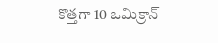కొత్తగా 10 ఒమిక్రాన్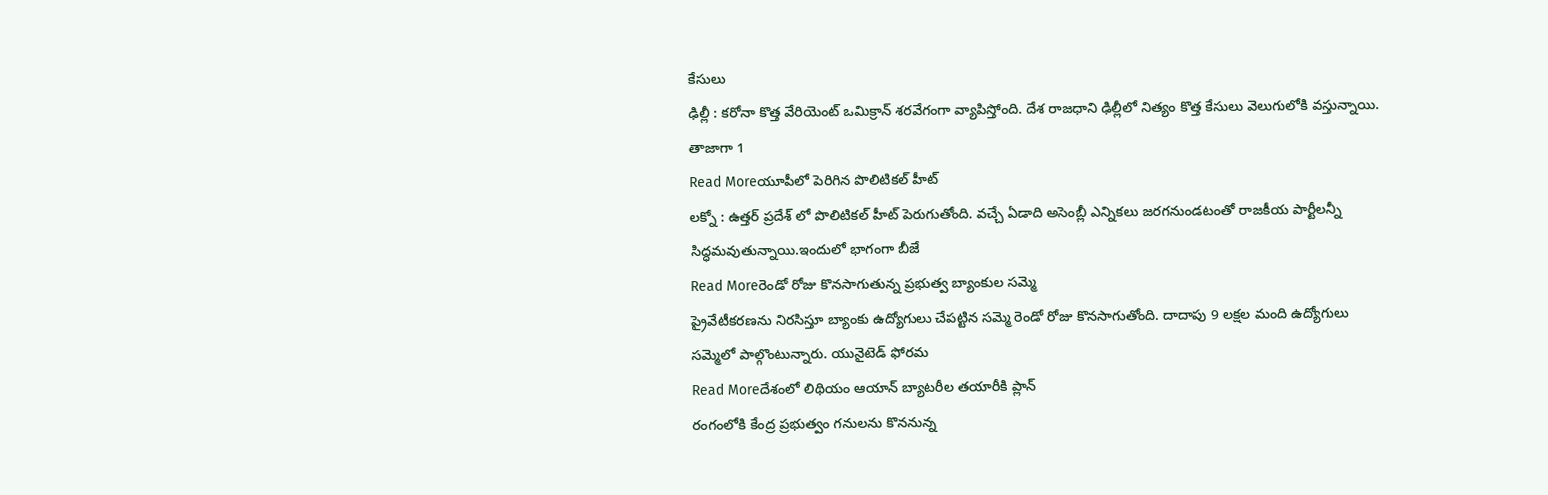కేసులు
ఢిల్లీ : కరోనా కొత్త వేరియెంట్ ఒమిక్రాన్ శరవేగంగా వ్యాపిస్తోంది. దేశ రాజధాని ఢిల్లీలో నిత్యం కొత్త కేసులు వెలుగులోకి వస్తున్నాయి. తాజాగా 1
Read Moreయూపీలో పెరిగిన పొలిటికల్ హీట్
లక్నో : ఉత్తర్ ప్రదేశ్ లో పొలిటికల్ హీట్ పెరుగుతోంది. వచ్చే ఏడాది అసెంబ్లీ ఎన్నికలు జరగనుండటంతో రాజకీయ పార్టీలన్నీ సిద్ధమవుతున్నాయి.ఇందులో భాగంగా బీజే
Read Moreరెండో రోజు కొనసాగుతున్న ప్రభుత్వ బ్యాంకుల సమ్మె
ప్రైవేటీకరణను నిరసిస్తూ బ్యాంకు ఉద్యోగులు చేపట్టిన సమ్మె రెండో రోజు కొనసాగుతోంది. దాదాపు 9 లక్షల మంది ఉద్యోగులు సమ్మెలో పాల్గొంటున్నారు. యునైటెడ్ ఫోరమ
Read Moreదేశంలో లిథియం ఆయాన్ బ్యాటరీల తయారీకి ప్లాన్
రంగంలోకి కేంద్ర ప్రభుత్వం గనులను కొననున్న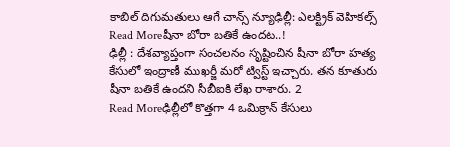కాబిల్ దిగుమతులు ఆగే చాన్స్ న్యూఢిల్లీ: ఎలక్ట్రిక్ వెహికల్స్
Read Moreషీనా బోరా బతికే ఉందట..!
ఢిల్లీ : దేశవ్యాప్తంగా సంచలనం సృష్టించిన షీనా బోరా హత్య కేసులో ఇంద్రాణీ ముఖర్జీ మరో ట్విస్ట్ ఇచ్చారు. తన కూతురు షీనా బతికే ఉందని సీబీఐకి లేఖ రాశారు. 2
Read Moreఢిల్లీలో కొత్తగా 4 ఒమిక్రాన్ కేసులు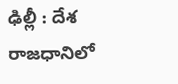ఢిల్లీ : దేశ రాజధానిలో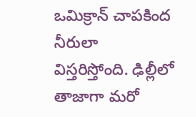ఒమిక్రాన్ చాపకింద నీరులా విస్తరిస్తోంది. ఢిల్లీలో తాజాగా మరో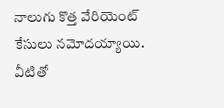నాలుగు కొత్త వేరియెంట్ కేసులు నమోదయ్యాయి. వీటితో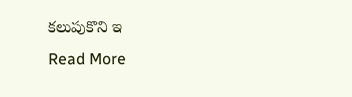కలుపుకొని ఇ
Read More